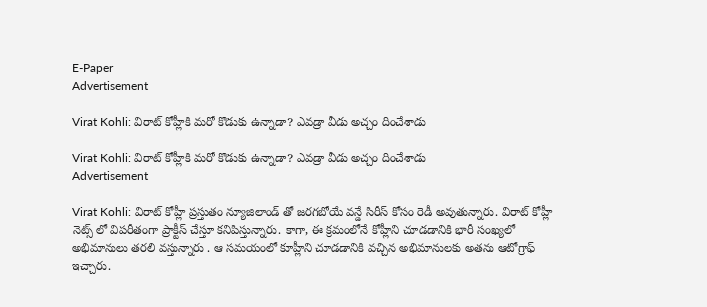E-Paper
Advertisement

Virat Kohli: విరాట్ కోహ్లీకి మ‌రో కొడుకు ఉన్నాడా? ఎవ‌డ్రా వీడు అచ్చం దించేశాడు

Virat Kohli: విరాట్ కోహ్లీకి మ‌రో కొడుకు ఉన్నాడా? ఎవ‌డ్రా వీడు అచ్చం దించేశాడు
Advertisement

Virat Kohli: విరాట్ కోహ్లీ ప్రస్తుతం న్యూజిలాండ్ తో జరగబోయే వన్డే సిరీస్ కోసం రెడీ అవుతున్నారు. విరాట్ కోహ్లీ నెట్స్ లో విపరీతంగా ప్రాక్టీస్ చేస్తూ కనిపిస్తున్నారు. కాగా, ఈ క్రమంలోనే కోహ్లీని చూడడానికి భారీ సంఖ్యలో అభిమానులు తరలి వస్తున్నారు . ఆ సమయంలో కూహ్లీని చూడడానికి వచ్చిన అభిమానులకు అతను ఆటోగ్రాఫ్ ఇచ్చారు.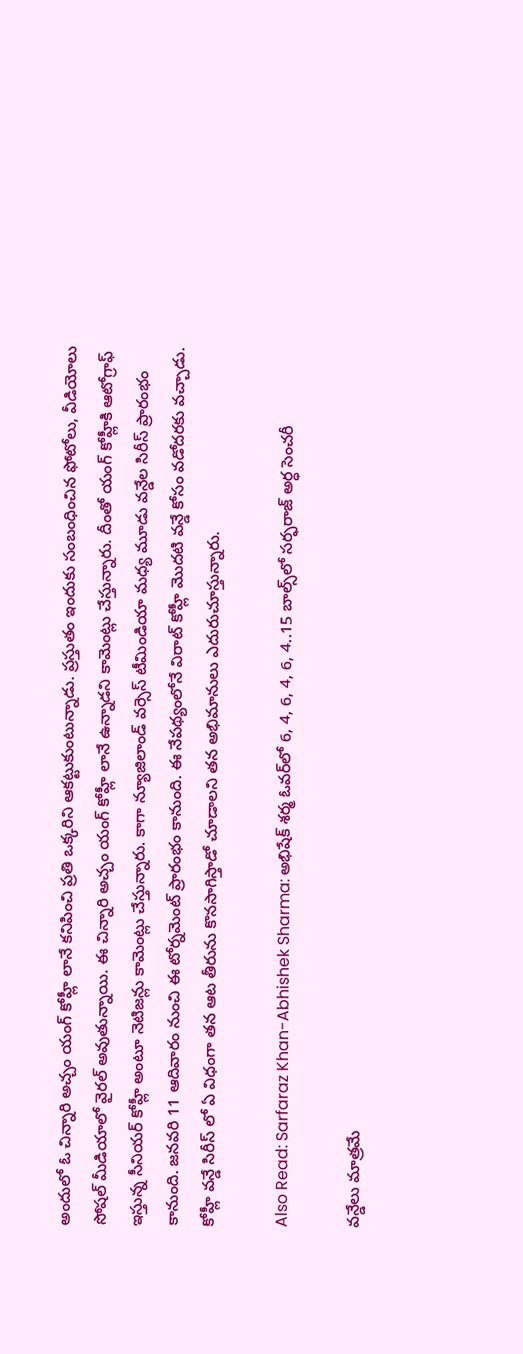అందులో ఓ చిన్నారి అచ్చం యంగ్ కోహ్లీ లానే కనిపించి ప్రతి ఒక్కరిని ఆకట్టుకుంటున్నాడు. ప్రస్తుతం ఇందుకు సంబంధించిన ఫోటోలు, వీడియోలు సోషల్ మీడియాలో వైరల్ అవుతున్నాయి. ఈ చిన్నారి అచ్చం యంగ్ కోహ్లీ లానే ఉన్నాడని కామెంట్లు చేస్తున్నారు. దీంతో యంగ్ కోహ్లీకి ఆటోగ్రాఫ్ ఇస్తున్న సీనియర్ కోహ్లీ అంటూ నెటిజన్లు కామెంట్లు చేస్తున్నారు. కాగా న్యూజిలాండ్ వర్సెస్ టీమిండియా మధ్య మూడు వన్డేల సిరీస్ ప్రారంభం కానుంది. జనవరి 11 ఆదివారం నుంచి ఈ టోర్నమెంట్ ప్రారంభం కానుంది. ఈ నేపథ్యంలోనే విరాట్ కోహ్లీ మొదటి వన్డే కోసం వడోదరకు వచ్చాడు. కోహ్లీ వన్డే సిరీస్ లో ఏ విధంగా తన ఆట తీరును కొనసాగిస్తాడో చూడాలని తన అభిమానులు ఎదురుచూస్తున్నారు.

Also Read: Sarfaraz Khan-Abhishek Sharma: అభిషేక్ శర్మ ఓవర్‌లో 6, 4, 6, 4, 6, 4..15 బాల్స్‌లో స‌ర్ఫ‌రాజ్ అర్ధ సెంచ‌రీ

వన్డేలు మాత్రమే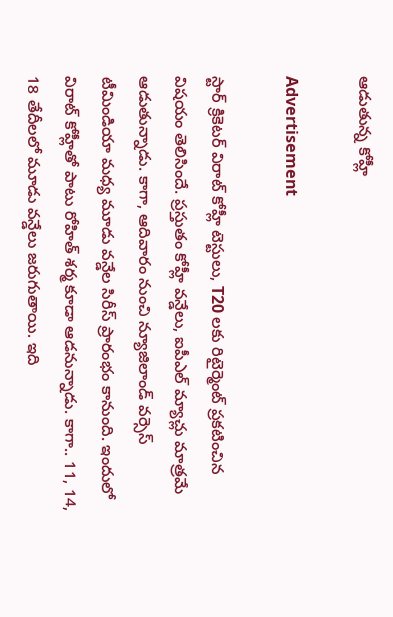ఆడుతున్న కోహ్లీ

Advertisement

స్టార్ క్రికెటర్ విరాట్ కోహ్లీ టెస్టులు, T20 లకు రిటైర్మెంట్ ప్రకటించిన విషయం తెలిసిందే. ప్రస్తుతం కోహ్లీ వన్డేలు, ఐపీఎల్ మ్యాచ్లు మాత్రమే ఆడుతున్నాడు. కాగా, ఆదివారం నుంచి న్యూజిలాండ్ వర్సెస్ టీమిండియా మధ్య మూడు వన్డేల సిరీస్ ప్రారంభం కానుంది. ఇందులో విరాట్ కోహ్లీతో పాటు రోహిత్ శర్మ కూడా ఆడనున్నాడు. కాగా.. 11, 14, 18 తేదీలలో మూడు వన్డేలు జరుగుతాయి. ఇది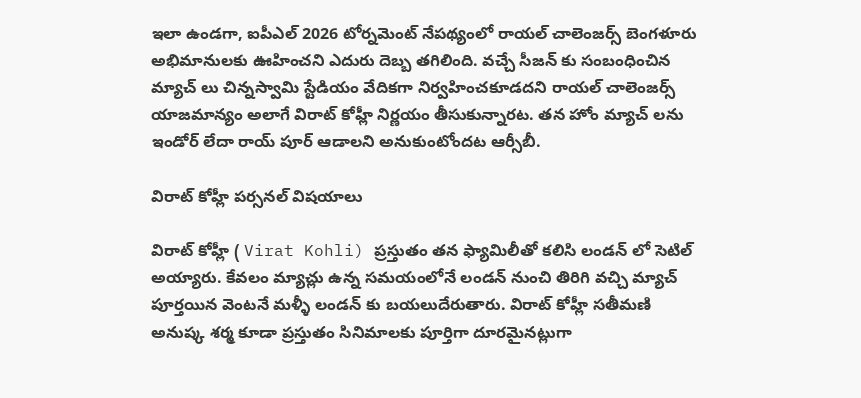ఇలా ఉండగా, ఐపీఎల్ 2026 టోర్నమెంట్ నేపథ్యంలో రాయల్ చాలెంజర్స్ బెంగళూరు అభిమానులకు ఊహించని ఎదురు దెబ్బ తగిలింది. వచ్చే సీజన్ కు సంబంధించిన మ్యాచ్ లు చిన్నస్వామి స్టేడియం వేదికగా నిర్వహించకూడదని రాయల్ చాలెంజర్స్ యాజమాన్యం అలాగే విరాట్ కోహ్లీ నిర్ణయం తీసుకున్నారట. త‌న హోం మ్యాచ్ ల‌ను ఇండోర్ లేదా రాయ్ పూర్ ఆడాల‌ని అనుకుంటోంద‌ట ఆర్సీబీ.

విరాట్ కోహ్లీ పర్సనల్ విషయాలు

విరాట్ కోహ్లీ ( Virat Kohli) ప్రస్తుతం తన ఫ్యామిలీతో కలిసి లండన్ లో సెటిల్ అయ్యారు. కేవలం మ్యాచ్లు ఉన్న సమయంలోనే లండన్ నుంచి తిరిగి వచ్చి మ్యాచ్ పూర్తయిన వెంటనే మళ్ళీ లండన్ కు బయలుదేరుతారు. విరాట్ కోహ్లీ సతీమణి అనుష్క శర్మ కూడా ప్రస్తుతం సినిమాలకు పూర్తిగా దూరమైనట్లుగా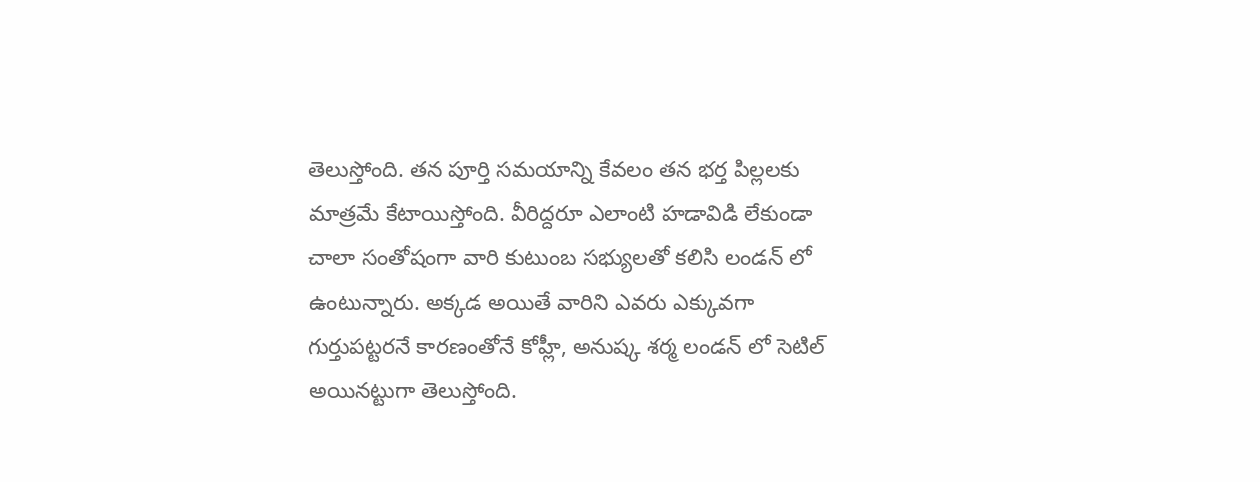తెలుస్తోంది. తన పూర్తి సమయాన్ని కేవలం తన భర్త పిల్లలకు మాత్రమే కేటాయిస్తోంది. వీరిద్దరూ ఎలాంటి హడావిడి లేకుండా చాలా సంతోషంగా వారి కుటుంబ సభ్యులతో కలిసి లండన్ లో ఉంటున్నారు. అక్కడ అయితే వారిని ఎవరు ఎక్కువగా గుర్తుపట్టరనే కారణంతోనే కోహ్లీ, అనుష్క శర్మ లండన్ లో సెటిల్ అయినట్టుగా తెలుస్తోంది.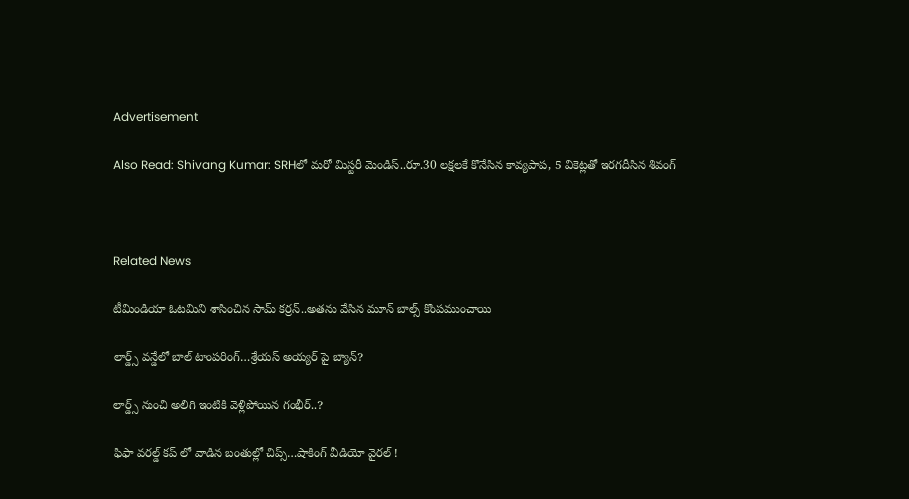Advertisement

Also Read: Shivang Kumar: SRHలో మ‌రో మిస్ట‌రీ మెండిస్..రూ.30 ల‌క్ష‌ల‌కే కొనేసిన కావ్య‌పాప‌, 5 వికెట్ల‌తో ఇర‌గ‌దీసిన‌ శివంగ్



Related News

టీమిండియా ఓట‌మిని శాసించిన‌ సామ్‌ కర్రన్..అత‌ను వేసిన మూన్ బాల్స్ కొంప‌ముంచాయి

లార్డ్స్ వన్డేలో బాల్ టాంపరింగ్…శ్రేయస్ అయ్యర్ పై బ్యాన్?

లార్డ్స్ నుంచి అలిగి ఇంటికి వెళ్లిపోయిన గంభీర్..?

ఫిఫా వ‌ర‌ల్డ్ క‌ప్ లో వాడిన‌ బంతుల్లో చిప్స్…షాకింగ్ వీడియో వైర‌ల్ !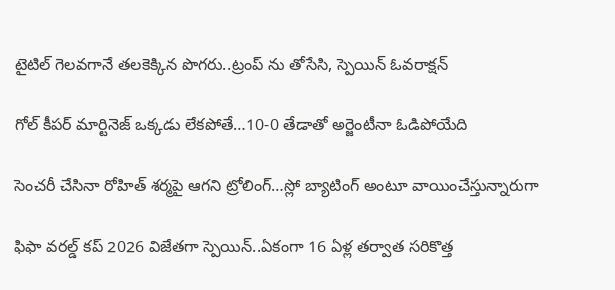టైటిల్ గెల‌వ‌గానే త‌ల‌కెక్కిన పొగ‌రు..ట్రంప్ ను తోసేసి, స్పెయిన్ ఓవ‌రాక్ష‌న్‌

గోల్ కీపర్ మార్టినెజ్ ఒక్క‌డు లేక‌పోతే…10-0 తేడాతో అర్జెంటీనా ఓడిపోయేది

సెంచ‌రీ చేసినా రోహిత్ శ‌ర్మ‌పై ఆగ‌ని ట్రోలింగ్…స్లో బ్యాటింగ్ అంటూ వాయించేస్తున్నారుగా

ఫిఫా వ‌ర‌ల్డ్ క‌ప్ 2026 విజేతగా స్పెయిన్‌..ఏకంగా 16 ఏళ్ల త‌ర్వాత స‌రికొత్త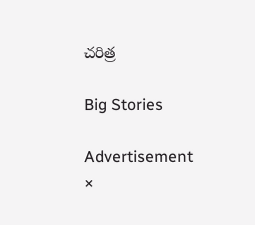చ‌రిత్ర‌

Big Stories

Advertisement
×